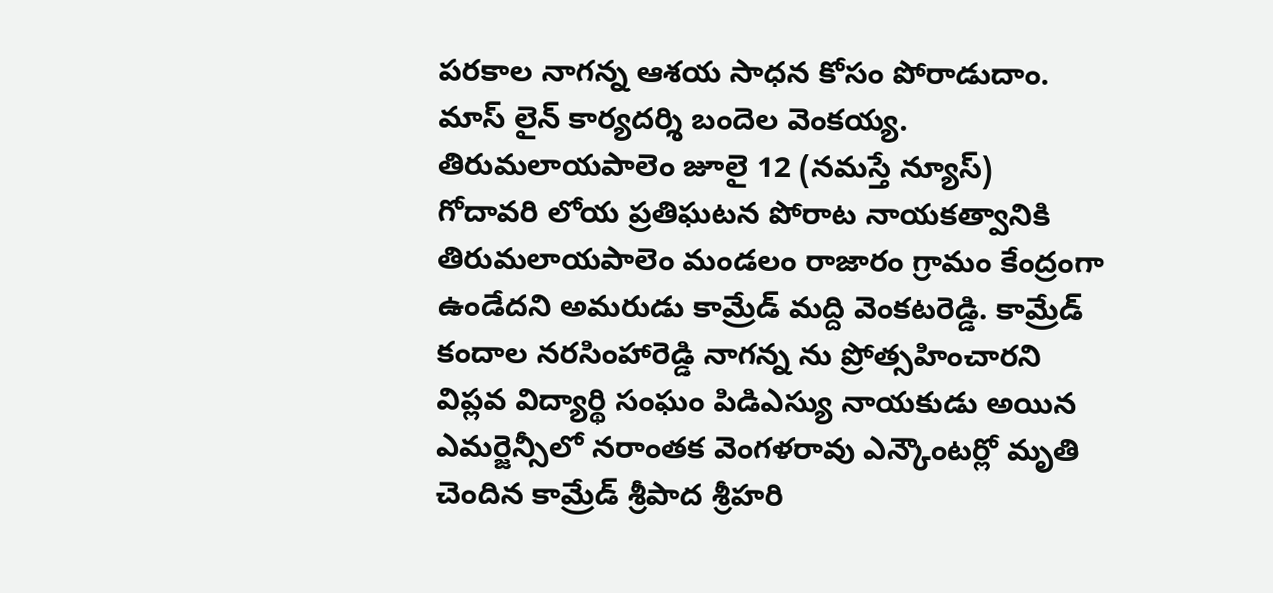పరకాల నాగన్న ఆశయ సాధన కోసం పోరాడుదాం.
మాస్ లైన్ కార్యదర్శి బందెల వెంకయ్య.
తిరుమలాయపాలెం జూలై 12 (నమస్తే న్యూస్)
గోదావరి లోయ ప్రతిఘటన పోరాట నాయకత్వానికి తిరుమలాయపాలెం మండలం రాజారం గ్రామం కేంద్రంగా ఉండేదని అమరుడు కామ్రేడ్ మద్ది వెంకటరెడ్డి. కామ్రేడ్ కందాల నరసింహారెడ్డి నాగన్న ను ప్రోత్సహించారని విప్లవ విద్యార్థి సంఘం పిడిఎస్యు నాయకుడు అయిన ఎమర్జెన్సీలో నరాంతక వెంగళరావు ఎన్కౌంటర్లో మృతి చెందిన కామ్రేడ్ శ్రీపాద శ్రీహరి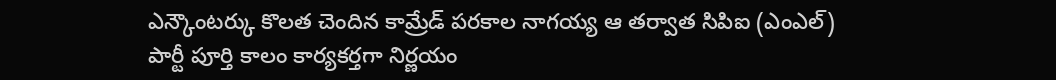ఎన్కౌంటర్కు కొలత చెందిన కామ్రేడ్ పరకాల నాగయ్య ఆ తర్వాత సిపిఐ (ఎంఎల్) పార్టీ పూర్తి కాలం కార్యకర్తగా నిర్ణయం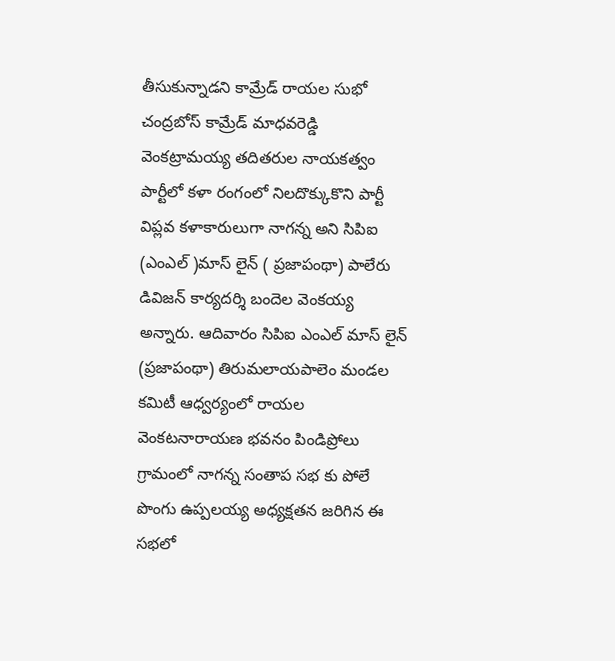తీసుకున్నాడని కామ్రేడ్ రాయల సుభో చంద్రబోస్ కామ్రేడ్ మాధవరెడ్డి వెంకట్రామయ్య తదితరుల నాయకత్వం పార్టీలో కళా రంగంలో నిలదొక్కుకొని పార్టీ విప్లవ కళాకారులుగా నాగన్న అని సిపిఐ (ఎంఎల్ )మాస్ లైన్ ( ప్రజాపంథా) పాలేరు డివిజన్ కార్యదర్శి బందెల వెంకయ్య అన్నారు. ఆదివారం సిపిఐ ఎంఎల్ మాస్ లైన్ (ప్రజాపంథా) తిరుమలాయపాలెం మండల కమిటీ ఆధ్వర్యంలో రాయల వెంకటనారాయణ భవనం పిండిప్రోలు గ్రామంలో నాగన్న సంతాప సభ కు పోలే పొంగు ఉప్పలయ్య అధ్యక్షతన జరిగిన ఈ సభలో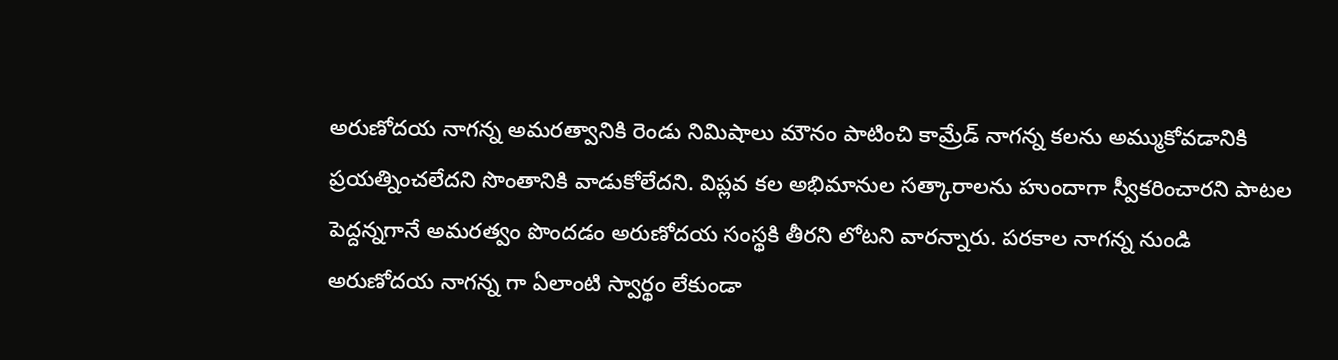అరుణోదయ నాగన్న అమరత్వానికి రెండు నిమిషాలు మౌనం పాటించి కామ్రేడ్ నాగన్న కలను అమ్ముకోవడానికి ప్రయత్నించలేదని సొంతానికి వాడుకోలేదని. విప్లవ కల అభిమానుల సత్కారాలను హుందాగా స్వీకరించారని పాటల పెద్దన్నగానే అమరత్వం పొందడం అరుణోదయ సంస్థకి తీరని లోటని వారన్నారు. పరకాల నాగన్న నుండి అరుణోదయ నాగన్న గా ఏలాంటి స్వార్థం లేకుండా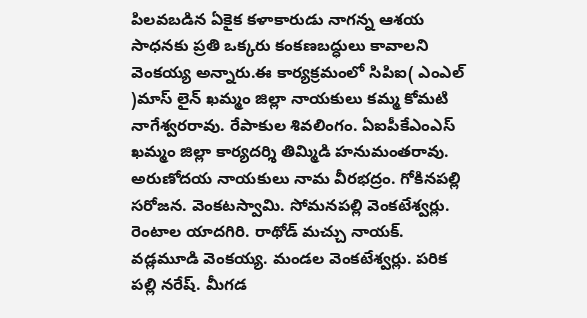పిలవబడిన ఏకైక కళాకారుడు నాగన్న ఆశయ సాధనకు ప్రతి ఒక్కరు కంకణబద్ధులు కావాలని వెంకయ్య అన్నారు.ఈ కార్యక్రమంలో సిపిఐ( ఎంఎల్ )మాస్ లైన్ ఖమ్మం జిల్లా నాయకులు కమ్మ కోమటి నాగేశ్వరరావు. రేపాకుల శివలింగం. ఏఐపీకేఎంఎస్ ఖమ్మం జిల్లా కార్యదర్శి తిమ్మిడి హనుమంతరావు. అరుణోదయ నాయకులు నామ వీరభద్రం. గోకినపల్లి సరోజన. వెంకటస్వామి. సోమనపల్లి వెంకటేశ్వర్లు. రెంటాల యాదగిరి. రాథోడ్ మచ్చు నాయక్. వడ్లమూడి వెంకయ్య. మండల వెంకటేశ్వర్లు. పరిక పల్లి నరేష్. మీగడ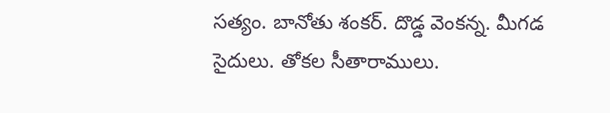సత్యం. బానోతు శంకర్. దొడ్డ వెంకన్న. మీగడ సైదులు. తోకల సీతారాములు.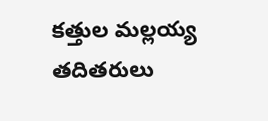కత్తుల మల్లయ్య తదితరులు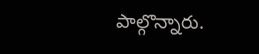పాల్గొన్నారు.